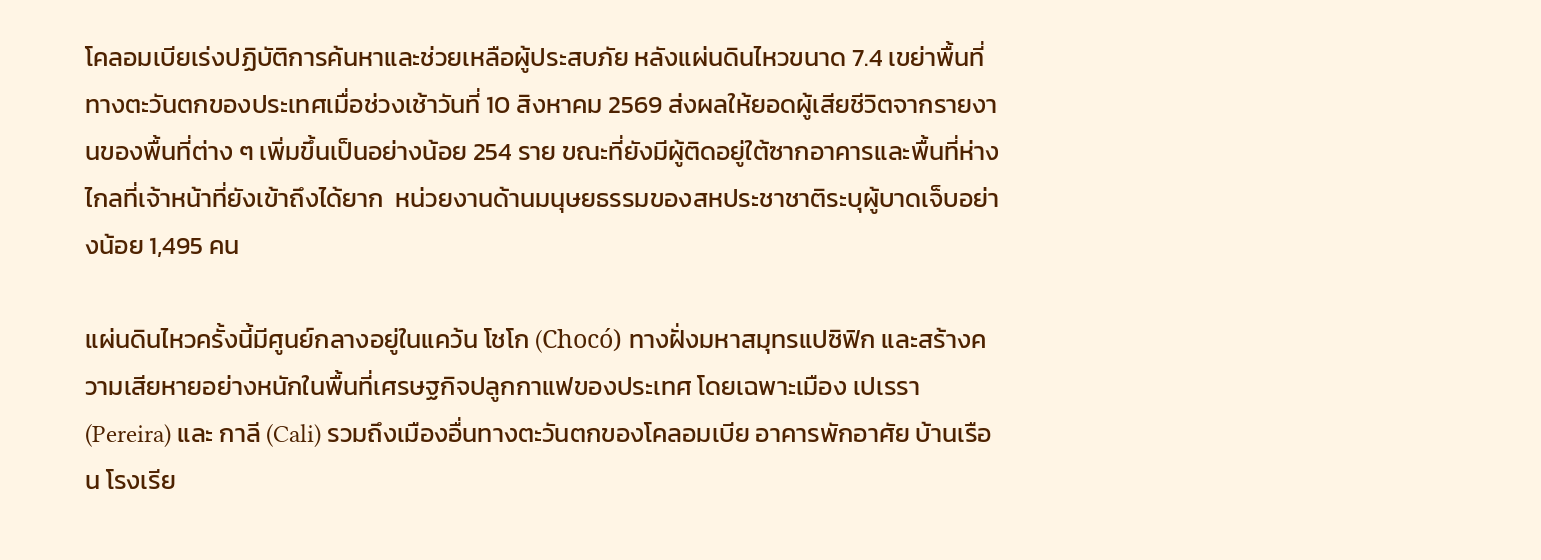โคลอมเบียเร่งปฏิบัติการค้นหาและช่วยเหลือผู้ประสบภัย หลังแผ่นดินไหวขนาด 7.4 เขย่าพื้นที่ทางตะวันตกของประเทศเมื่อช่วงเช้าวันที่ 10 สิงหาคม 2569 ส่งผลให้ยอดผู้เสียชีวิตจากรายงานของพื้นที่ต่าง ๆ เพิ่มขึ้นเป็นอย่างน้อย 254 ราย ขณะที่ยังมีผู้ติดอยู่ใต้ซากอาคารและพื้นที่ห่างไกลที่เจ้าหน้าที่ยังเข้าถึงได้ยาก  หน่วยงานด้านมนุษยธรรมของสหประชาชาติระบุผู้บาดเจ็บอย่างน้อย 1,495 คน

แผ่นดินไหวครั้งนี้มีศูนย์กลางอยู่ในแคว้น โชโก (Chocó) ทางฝั่งมหาสมุทรแปซิฟิก และสร้างความเสียหายอย่างหนักในพื้นที่เศรษฐกิจปลูกกาแฟของประเทศ โดยเฉพาะเมือง เปเรรา (Pereira) และ กาลี (Cali) รวมถึงเมืองอื่นทางตะวันตกของโคลอมเบีย อาคารพักอาศัย บ้านเรือน โรงเรีย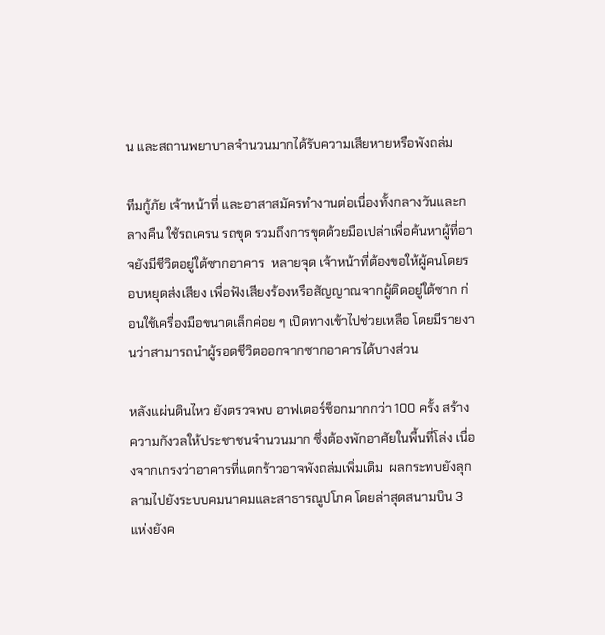น และสถานพยาบาลจำนวนมากได้รับความเสียหายหรือพังถล่ม

ทีมกู้ภัย เจ้าหน้าที่ และอาสาสมัครทำงานต่อเนื่องทั้งกลางวันและกลางคืน ใช้รถเครน รถขุด รวมถึงการขุดด้วยมือเปล่าเพื่อค้นหาผู้ที่อาจยังมีชีวิตอยู่ใต้ซากอาคาร  หลายจุด เจ้าหน้าที่ต้องขอให้ผู้คนโดยรอบหยุดส่งเสียง เพื่อฟังเสียงร้องหรือสัญญาณจากผู้ติดอยู่ใต้ซาก ก่อนใช้เครื่องมือขนาดเล็กค่อย ๆ เปิดทางเข้าไปช่วยเหลือ โดยมีรายงานว่าสามารถนำผู้รอดชีวิตออกจากซากอาคารได้บางส่วน

หลังแผ่นดินไหว ยังตรวจพบ อาฟเตอร์ช็อกมากกว่า 100 ครั้ง สร้างความกังวลให้ประชาชนจำนวนมาก ซึ่งต้องพักอาศัยในพื้นที่โล่ง เนื่องจากเกรงว่าอาคารที่แตกร้าวอาจพังถล่มเพิ่มเติม  ผลกระทบยังลุกลามไปยังระบบคมนาคมและสาธารณูปโภค โดยล่าสุดสนามบิน 3 แห่งยังค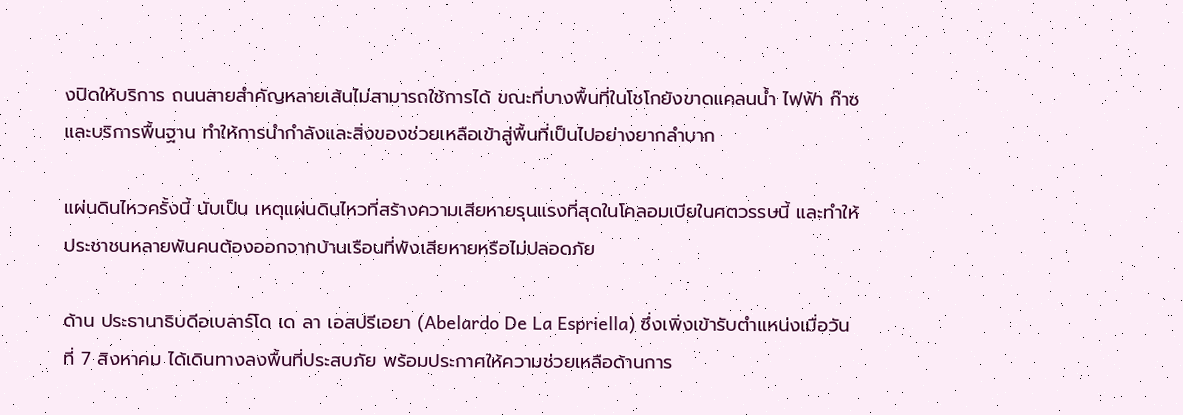งปิดให้บริการ ถนนสายสำคัญหลายเส้นไม่สามารถใช้การได้ ขณะที่บางพื้นที่ในโชโกยังขาดแคลนน้ำ ไฟฟ้า ก๊าซ และบริการพื้นฐาน ทำให้การนำกำลังและสิ่งของช่วยเหลือเข้าสู่พื้นที่เป็นไปอย่างยากลำบาก

แผ่นดินไหวครั้งนี้ นับเป็น เหตุแผ่นดินไหวที่สร้างความเสียหายรุนแรงที่สุดในโคลอมเบียในศตวรรษนี้ และทำให้ประชาชนหลายพันคนต้องออกจากบ้านเรือนที่พังเสียหายหรือไม่ปลอดภัย

ด้าน ประธานาธิบดีอเบลาร์โด เด ลา เอสปรีเอยา (Abelardo De La Espriella) ซึ่งเพิ่งเข้ารับตำแหน่งเมื่อวันที่ 7 สิงหาคม ได้เดินทางลงพื้นที่ประสบภัย พร้อมประกาศให้ความช่วยเหลือด้านการ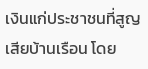เงินแก่ประชาชนที่สูญเสียบ้านเรือน โดย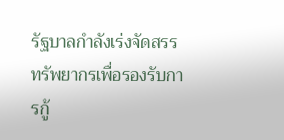รัฐบาลกำลังเร่งจัดสรรทรัพยากรเพื่อรองรับการกู้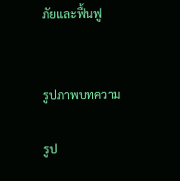ภัยและฟื้นฟู


รูปภาพบทความ

รูป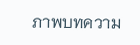ภาพบทความ